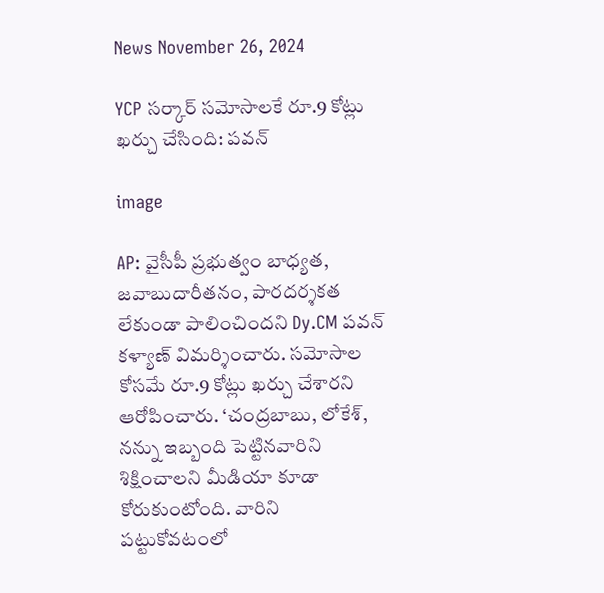News November 26, 2024

YCP సర్కార్ సమోసాలకే రూ.9 కోట్లు ఖర్చు చేసింది: పవన్

image

AP: వైసీపీ ప్రభుత్వం బాధ్యత, జవాబుదారీతనం, పారదర్శకత లేకుండా పాలించిందని Dy.CM పవన్ కళ్యాణ్ విమర్శించారు. సమోసాల కోసమే రూ.9 కోట్లు ఖర్చు చేశారని ఆరోపించారు. ‘చంద్రబాబు, లోకేశ్, నన్ను ఇబ్బంది పెట్టినవారిని శిక్షించాలని మీడియా కూడా కోరుకుంటోంది. వారిని పట్టుకోవటంలో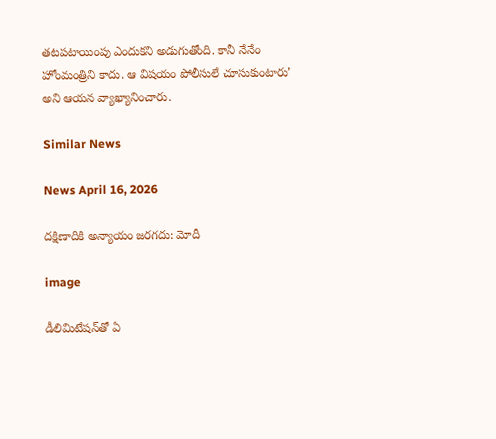తటపటాయింపు ఎందుకని అడుగుతోంది. కానీ నేనేం హోంమంత్రిని కాదు. ఆ విషయం పోలీసులే చూసుకుంటారు’ అని ఆయన వ్యాఖ్యానించారు.

Similar News

News April 16, 2026

దక్షిణాదికి అన్యాయం జరగదు: మోదీ

image

డీలిమిటేషన్‌తో ఏ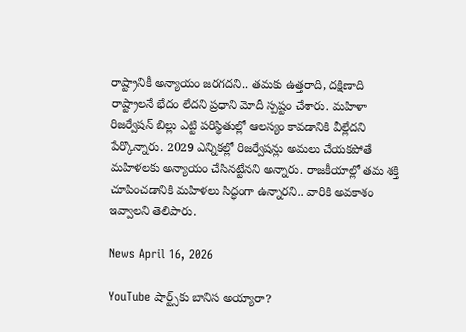రాష్ట్రానికీ అన్యాయం జరగదని.. తమకు ఉత్తరాది, దక్షిణాది రాష్ట్రాలనే భేదం లేదని ప్రధాని మోదీ స్పష్టం చేశారు. మహిళా రిజర్వేషన్ బిల్లు ఎట్టి పరిస్థితుల్లో ఆలస్యం కావడానికి వీల్లేదని పేర్కొన్నారు. 2029 ఎన్నికల్లో రిజర్వేషన్లు అమలు చేయకపోతే మహిళలకు అన్యాయం చేసినట్టేనని అన్నారు. రాజకీయాల్లో తమ శక్తి చూపించడానికి మహిళలు సిద్ధంగా ఉన్నారని.. వారికి అవకాశం ఇవ్వాలని తెలిపారు.

News April 16, 2026

YouTube షార్ట్స్‌కు బానిస అయ్యారా?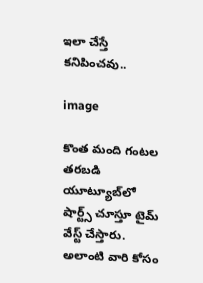ఇలా చేస్తే కనిపించవు..

image

కొంత మంది గంటల తరబడి యూట్యూబ్‌లో షార్ట్స్ చూస్తూ టైమ్ వేస్ట్ చేస్తారు. అలాంటి వారి కోసం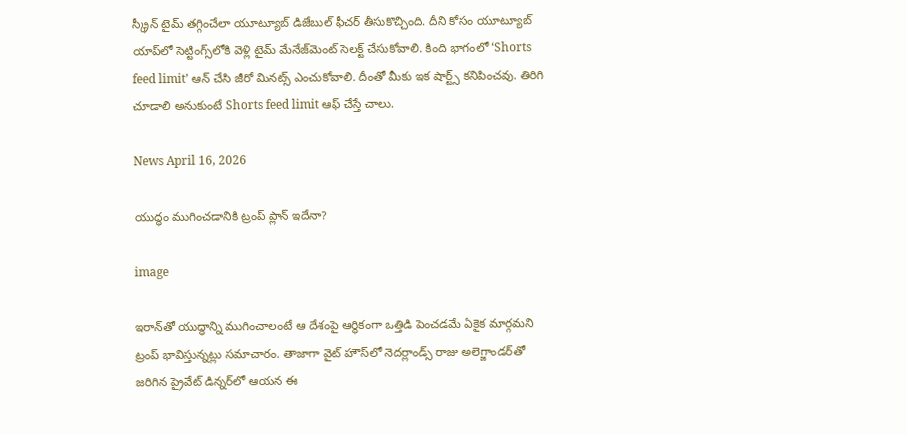స్క్రీన్ టైమ్ తగ్గించేలా యూట్యూబ్ డిజేబుల్ ఫీచర్ తీసుకొచ్చింది. దీని కోసం యూట్యూబ్ యాప్‌లో సెట్టింగ్స్‌లోకి వెళ్లి టైమ్ మేనేజ్‌మెంట్ సెలక్ట్ చేసుకోవాలి. కింది భాగంలో ‘Shorts feed limit’ ఆన్ చేసి జీరో మినట్స్ ఎంచుకోవాలి. దీంతో మీకు ఇక షార్ట్స్ కనిపించవు. తిరిగి చూడాలి అనుకుంటే Shorts feed limit ఆఫ్ చేస్తే చాలు.

News April 16, 2026

యుద్ధం ముగించడానికి ట్రంప్ ప్లాన్ ఇదేనా?

image

ఇరాన్‌తో యుద్ధాన్ని ముగించాలంటే ఆ దేశంపై ఆర్థికంగా ఒత్తిడి పెంచడమే ఏకైక మార్గమని ట్రంప్ భావిస్తున్నట్లు సమాచారం. తాజాగా వైట్ హౌస్‌లో నెదర్లాండ్స్ రాజు అలెగ్జాండర్‌తో జరిగిన ప్రైవేట్ డిన్నర్‌లో ఆయన ఈ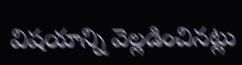విషయాన్ని వెల్లడించినట్లు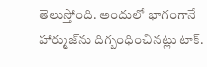తెలుస్తోంది. అందులో భాగంగానే హార్ముజ్‌ను దిగ్బంధించినట్లు టాక్.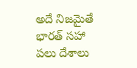అదే నిజమైతే భారత్ సహా పలు దేశాలు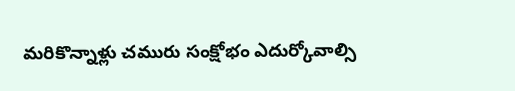మరికొన్నాళ్లు చమురు సంక్షోభం ఎదుర్కోవాల్సి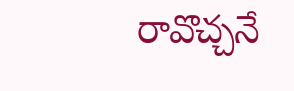రావొచ్చనే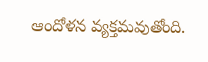ఆందోళన వ్యక్తమవుతోంది.